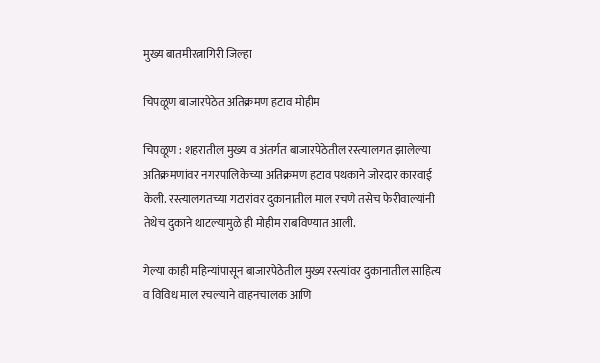मुख्य बातमीरत्नागिरी जिल्हा

चिपळूण बाजारपेठेत अतिक्रमण हटाव मोहीम

चिपळूण : शहरातील मुख्य व अंतर्गत बाजारपेठेतील रस्त्यालगत झालेल्या अतिक्रमणांवर नगरपालिकेच्या अतिक्रमण हटाव पथकाने जोरदार कारवाई केली. रस्त्यालगतच्या गटारांवर दुकानातील माल रचणे तसेच फेरीवाल्यांनी तेथेच दुकाने थाटल्यामुळे ही मोहीम राबविण्यात आली.

गेल्या काही महिन्यांपासून बाजारपेठेतील मुख्य रस्त्यांवर दुकानातील साहित्य व विविध माल रचल्याने वाहनचालक आणि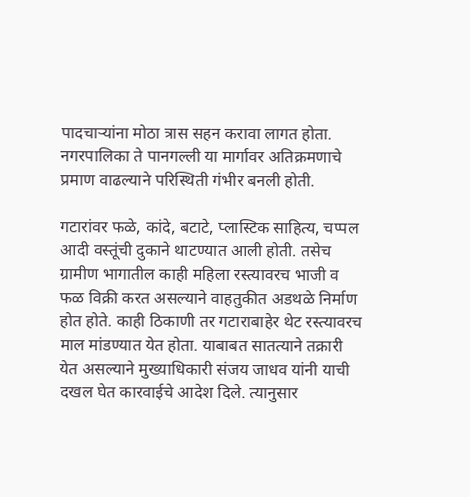पादचाऱ्यांना मोठा त्रास सहन करावा लागत होता. नगरपालिका ते पानगल्ली या मार्गावर अतिक्रमणाचे प्रमाण वाढल्याने परिस्थिती गंभीर बनली होती.

गटारांवर फळे, कांदे, बटाटे, प्लास्टिक साहित्य, चप्पल आदी वस्तूंची दुकाने थाटण्यात आली होती. तसेच ग्रामीण भागातील काही महिला रस्त्यावरच भाजी व फळ विक्री करत असल्याने वाहतुकीत अडथळे निर्माण होत होते. काही ठिकाणी तर गटाराबाहेर थेट रस्त्यावरच माल मांडण्यात येत होता. याबाबत सातत्याने तक्रारी येत असल्याने मुख्याधिकारी संजय जाधव यांनी याची दखल घेत कारवाईचे आदेश दिले. त्यानुसार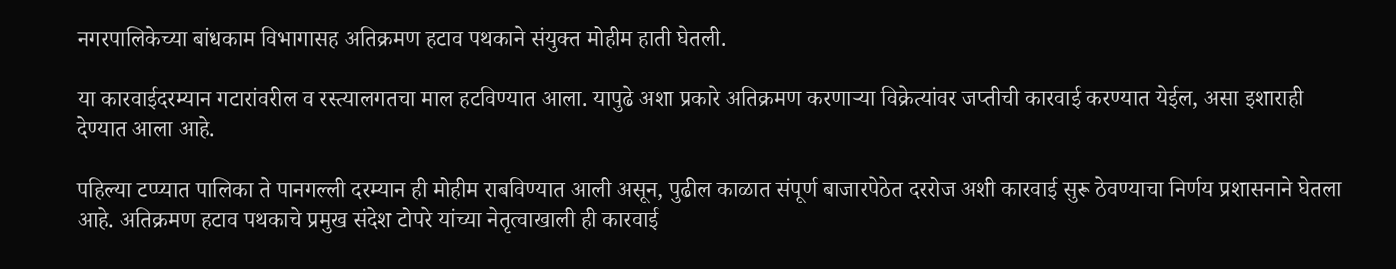नगरपालिकेच्या बांधकाम विभागासह अतिक्रमण हटाव पथकाने संयुक्त मोहीम हाती घेतली.

या कारवाईदरम्यान गटारांवरील व रस्त्यालगतचा माल हटविण्यात आला. यापुढे अशा प्रकारे अतिक्रमण करणाऱ्या विक्रेत्यांवर जप्तीची कारवाई करण्यात येईल, असा इशाराही देण्यात आला आहे.

पहिल्या टप्प्यात पालिका ते पानगल्ली दरम्यान ही मोहीम राबविण्यात आली असून, पुढील काळात संपूर्ण बाजारपेठेत दररोज अशी कारवाई सुरू ठेवण्याचा निर्णय प्रशासनाने घेतला आहे. अतिक्रमण हटाव पथकाचे प्रमुख संदेश टोपरे यांच्या नेतृत्वाखाली ही कारवाई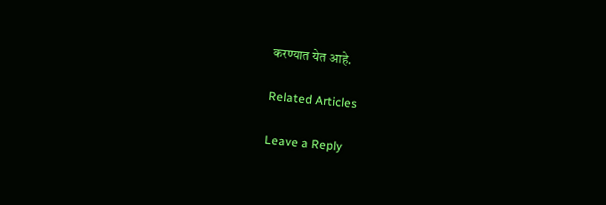करण्यात येत आहे.

Related Articles

Leave a Reply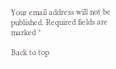Your email address will not be published. Required fields are marked *

Back to top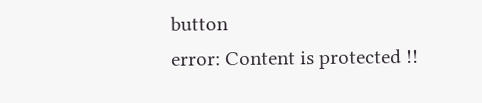button
error: Content is protected !!